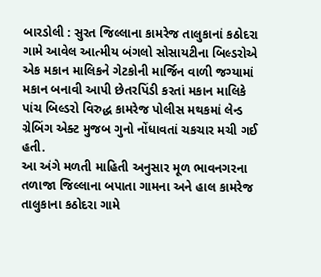બારડોલી : સુરત જિલ્લાના કામરેજ તાલુકાનાં કઠોદરા ગામે આવેલ આત્મીય બંગલો સોસાયટીના બિલ્ડરોએ એક મકાન માલિકને ગેટકોની માર્જિન વાળી જગ્યામાં મકાન બનાવી આપી છેતરપિંડી કરતાં મકાન માલિકે પાંચ બિલ્ડરો વિરુદ્ધ કામરેજ પોલીસ મથકમાં લેન્ડ ગ્રેબિંગ એક્ટ મુજબ ગુનો નોંધાવતાં ચકચાર મચી ગઈ હતી.
આ અંગે મળતી માહિતી અનુસાર મૂળ ભાવનગરના તળાજા જિલ્લાના બપાતા ગામના અને હાલ કામરેજ તાલુકાના કઠોદરા ગામે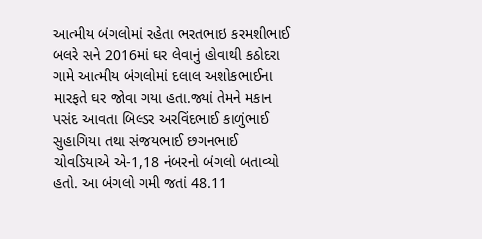આત્મીય બંગલોમાં રહેતા ભરતભાઇ કરમશીભાઈ બલરે સને 2016માં ઘર લેવાનું હોવાથી કઠોદરા ગામે આત્મીય બંગલોમાં દલાલ અશોકભાઈના મારફતે ઘર જોવા ગયા હતા.જ્યાં તેમને મકાન પસંદ આવતા બિલ્ડર અરવિંદભાઈ કાળુંભાઈ સુહાગિયા તથા સંજયભાઈ છગનભાઈ ચોવડિયાએ એ-1,18 નંબરનો બંગલો બતાવ્યો હતો. આ બંગલો ગમી જતાં 48.11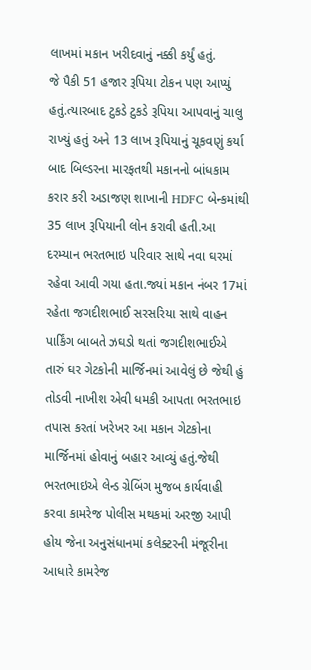લાખમાં મકાન ખરીદવાનું નક્કી કર્યું હતું.
જે પૈકી 51 હજાર રૂપિયા ટોકન પણ આપ્યું હતું.ત્યારબાદ ટુકડે ટુકડે રૂપિયા આપવાનું ચાલુ રાખ્યું હતું અને 13 લાખ રૂપિયાનું ચૂકવણું કર્યા બાદ બિલ્ડરના મારફતથી મકાનનો બાંધકામ કરાર કરી અડાજણ શાખાની HDFC બેન્કમાંથી 35 લાખ રૂપિયાની લોન કરાવી હતી.આ દરમ્યાન ભરતભાઇ પરિવાર સાથે નવા ઘરમાં રહેવા આવી ગયા હતા.જ્યાં મકાન નંબર 17માં રહેતા જગદીશભાઈ સરસરિયા સાથે વાહન પાર્કિંગ બાબતે ઝઘડો થતાં જગદીશભાઈએ તારું ઘર ગેટકોની માર્જિનમાં આવેલું છે જેથી હું તોડવી નાખીશ એવી ધમકી આપતા ભરતભાઇ તપાસ કરતાં ખરેખર આ મકાન ગેટકોના માર્જિનમાં હોવાનું બહાર આવ્યું હતું.જેથી ભરતભાઇએ લેન્ડ ગ્રેબિંગ મુજબ કાર્યવાહી કરવા કામરેજ પોલીસ મથકમાં અરજી આપી હોય જેના અનુસંધાનમાં કલેક્ટરની મંજૂરીના આધારે કામરેજ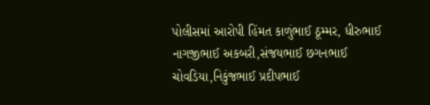પોલીસમાં આરોપી હિંમત કાળુંભાઈ ઠૂમ્મર, ધીરુભાઈ નાગજીભાઈ અકબરી,સંજયભાઈ છગનભાઈ ચોવડિયા,નિકુંજભાઈ પ્રદીપભાઈ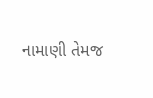નામાણી તેમજ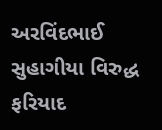અરવિંદભાઈ સુહાગીયા વિરુદ્ધ ફરિયાદ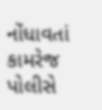નોંધાવતાં કામરેજ પોલીસે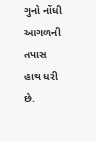ગુનો નોંધી આગળની તપાસ હાથ ધરી છે.